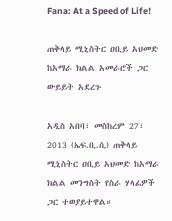Fana: At a Speed of Life!

ጠቅላይ ሚኒስትር ዐቢይ አህመድ ከአማራ ክልል አመራሮች ጋር ውይይት አደረጉ

አዲስ አበባ፣ መስከረም 27፣ 2013 (ኤፍ.ቢ.ሲ) ጠቅላይ ሚኒስትር ዐቢይ አህመድ ከአማራ ክልል መንግስት የስራ ሃላፊዎች ጋር ተወያይተዋል።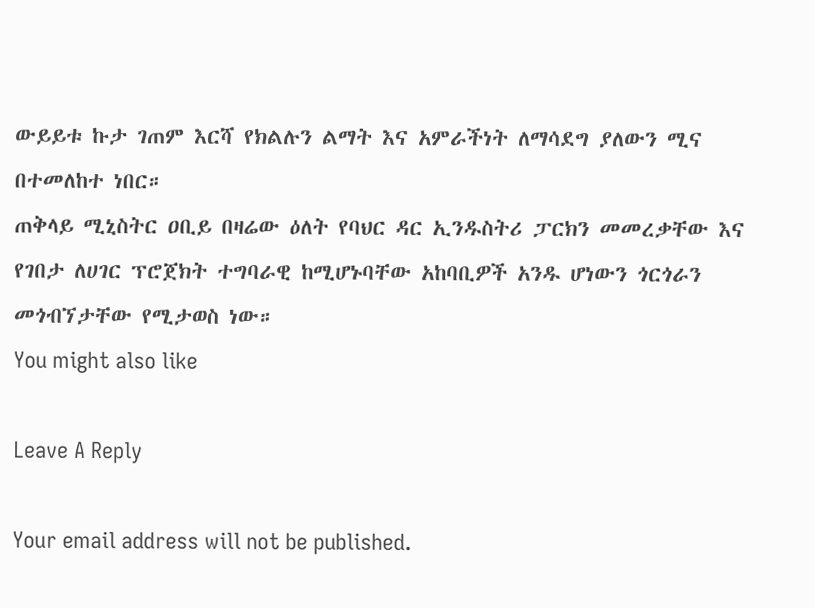ውይይቱ ኩታ ገጠም እርሻ የክልሉን ልማት እና አምራችነት ለማሳደግ ያለውን ሚና በተመለከተ ነበር።
ጠቅላይ ሚኒስትር ዐቢይ በዛሬው ዕለት የባህር ዳር ኢንዱስትሪ ፓርክን መመረቃቸው እና የገበታ ለሀገር ፕሮጀክት ተግባራዊ ከሚሆኑባቸው አከባቢዎች አንዱ ሆነውን ጎርጎራን መጎብኘታቸው የሚታወስ ነው።
You might also like

Leave A Reply

Your email address will not be published.